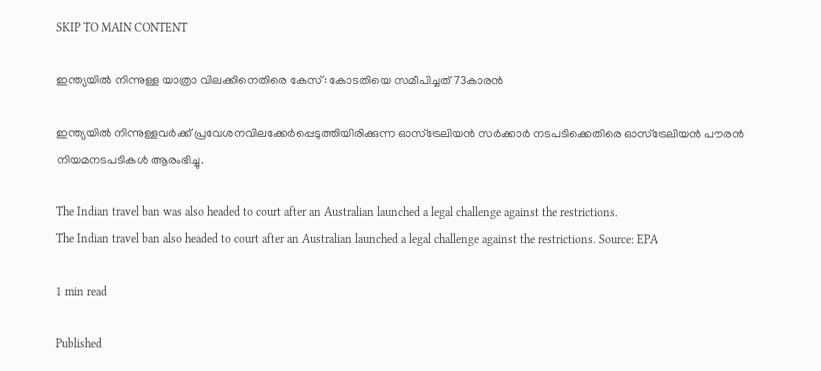SKIP TO MAIN CONTENT

ഇന്ത്യയിൽ നിന്നുള്ള യാത്രാ വിലക്കിനെതിരെ കേസ്: കോടതിയെ സമീപിച്ചത് 73കാരൻ

ഇന്ത്യയിൽ നിന്നുള്ളവർക്ക് പ്രവേശനവിലക്കേർപ്പെടുത്തിയിരിക്കുന്ന ഓസ്‌ട്രേലിയൻ സർക്കാർ നടപടിക്കെതിരെ ഓസ്‌ട്രേലിയൻ പൗരൻ നിയമനടപടികൾ ആരംഭിച്ചു.

The Indian travel ban was also headed to court after an Australian launched a legal challenge against the restrictions.
The Indian travel ban also headed to court after an Australian launched a legal challenge against the restrictions. Source: EPA

1 min read

Published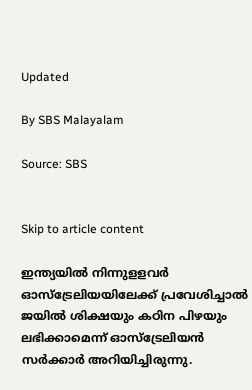Updated

By SBS Malayalam

Source: SBS


Skip to article content

ഇന്ത്യയിൽ നിന്നുളളവർ ഓസ്‌ട്രേലിയയിലേക്ക് പ്രവേശിച്ചാൽ ജയിൽ ശിക്ഷയും കഠിന പിഴയും ലഭിക്കാമെന്ന് ഓസ്‌ട്രേലിയൻ സർക്കാർ അറിയിച്ചിരുന്നു.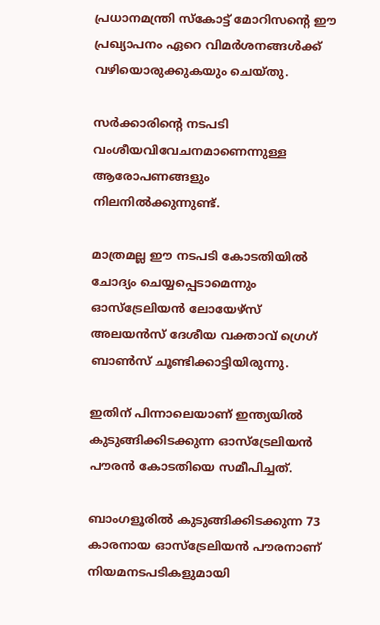പ്രധാനമന്ത്രി സ്കോട്ട് മോറിസന്റെ ഈ പ്രഖ്യാപനം ഏറെ വിമർശനങ്ങൾക്ക് വഴിയൊരുക്കുകയും ചെയ്തു.

സർക്കാരിന്റെ നടപടി വംശീയവിവേചനമാണെന്നുള്ള ആരോപണങ്ങളും നിലനിൽക്കുന്നുണ്ട്.

മാത്രമല്ല ഈ നടപടി കോടതിയിൽ ചോദ്യം ചെയ്യപ്പെടാമെന്നും ഓസ്ട്രേലിയൻ ലോയേഴ്സ് അലയൻസ് ദേശീയ വക്താവ് ഗ്രെഗ് ബാൺസ് ചൂണ്ടിക്കാട്ടിയിരുന്നു.

ഇതിന് പിന്നാലെയാണ് ഇന്ത്യയിൽ കുടുങ്ങിക്കിടക്കുന്ന ഓസ്‌ട്രേലിയൻ പൗരൻ കോടതിയെ സമീപിച്ചത്.

ബാംഗളൂരിൽ കുടുങ്ങിക്കിടക്കുന്ന 73 കാരനായ ഓസ്‌ട്രേലിയൻ പൗരനാണ് നിയമനടപടികളുമായി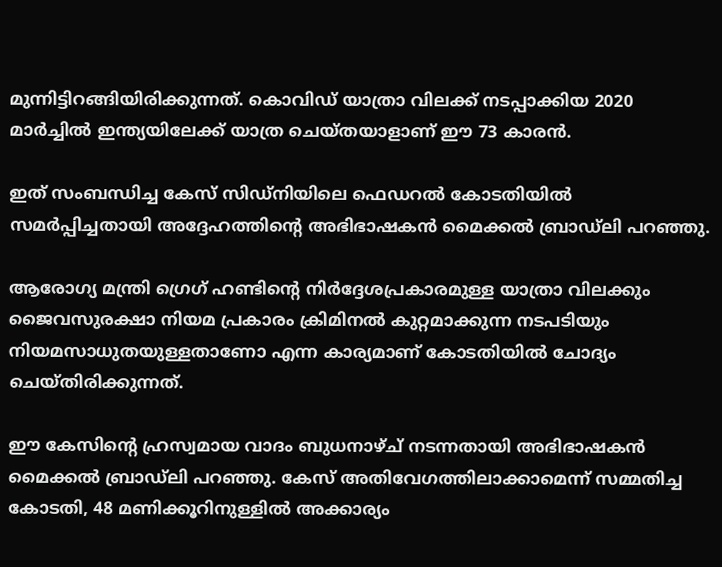മുന്നിട്ടിറങ്ങിയിരിക്കുന്നത്. കൊവിഡ് യാത്രാ വിലക്ക് നടപ്പാക്കിയ 2020 മാർച്ചിൽ ഇന്ത്യയിലേക്ക് യാത്ര ചെയ്തയാളാണ് ഈ 73 കാരൻ.

ഇത് സംബന്ധിച്ച കേസ് സിഡ്‌നിയിലെ ഫെഡറൽ കോടതിയിൽ സമർപ്പിച്ചതായി അദ്ദേഹത്തിന്റെ അഭിഭാഷകൻ മൈക്കൽ ബ്രാഡ്‌ലി പറഞ്ഞു.

ആരോഗ്യ മന്ത്രി ഗ്രെഗ് ഹണ്ടിന്റെ നിർദ്ദേശപ്രകാരമുള്ള യാത്രാ വിലക്കും ജൈവസുരക്ഷാ നിയമ പ്രകാരം ക്രിമിനൽ കുറ്റമാക്കുന്ന നടപടിയും നിയമസാധുതയുള്ളതാണോ എന്ന കാര്യമാണ് കോടതിയിൽ ചോദ്യം ചെയ്തിരിക്കുന്നത്.

ഈ കേസിന്റെ ഹ്രസ്വമായ വാദം ബുധനാഴ്ച് നടന്നതായി അഭിഭാഷകൻ മൈക്കൽ ബ്രാഡ്‌ലി പറഞ്ഞു. കേസ് അതിവേഗത്തിലാക്കാമെന്ന് സമ്മതിച്ച കോടതി, 48 മണിക്കൂറിനുള്ളിൽ അക്കാര്യം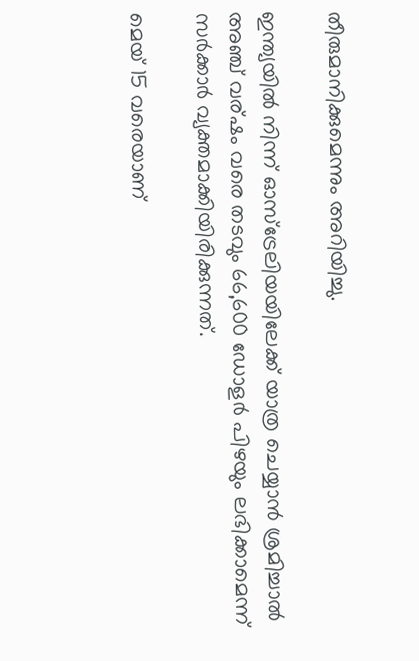തീരുമാനിക്കുമെന്നും അറിയിച്ചു.

ഇന്ത്യയിൽ നിന്ന് ഓസ്‌ട്രേലിയയിലേക്ക് യാത്ര ചെയ്യാൻ ശ്രമിച്ചാൽ അഞ്ച് വര്ഷം വരെ തടവും 66,600 ഡോളർ പിഴയും ലഭിക്കാമെന്ന് സർക്കാർ വ്യക്തമാക്കിയിരിക്കുന്നത്.

മെയ് 15 വരെയാണ്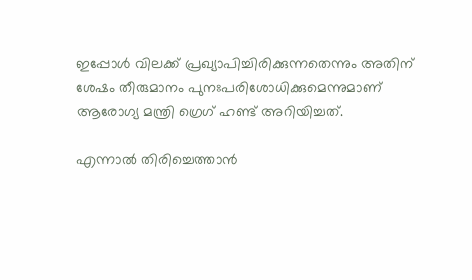ഇപ്പോൾ വിലക്ക് പ്രഖ്യാപിച്ചിരിക്കുന്നതെന്നും അതിന് ശേഷം തീരുമാനം പുനഃപരിശോധിക്കുമെന്നുമാണ് ആരോഗ്യ മന്ത്രി ഗ്രെഗ് ഹണ്ട് അറിയിച്ചത്.

എന്നാൽ തിരിച്ചെത്താൻ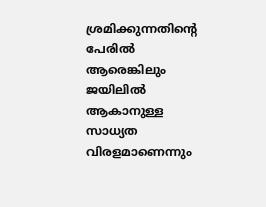ശ്രമിക്കുന്നതിന്റെ പേരിൽ ആരെങ്കിലും ജയിലിൽ ആകാനുള്ള സാധ്യത വിരളമാണെന്നും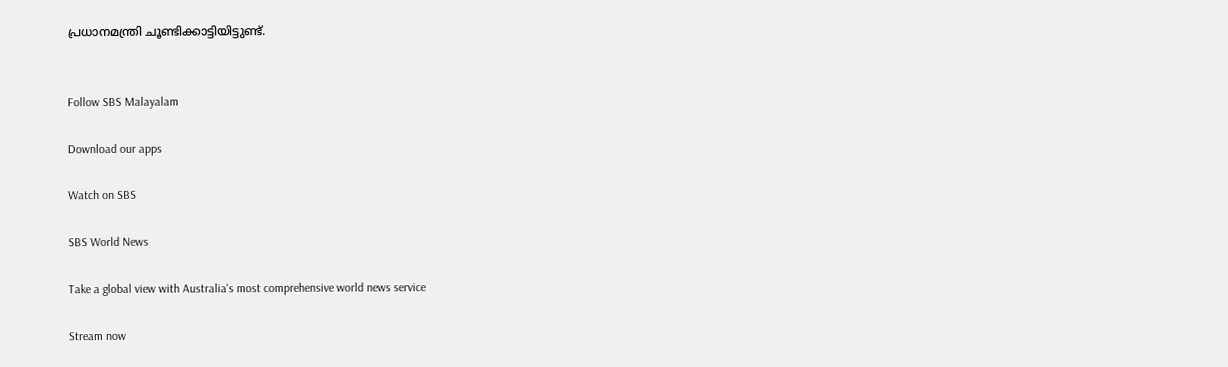പ്രധാനമന്ത്രി ചൂണ്ടിക്കാട്ടിയിട്ടുണ്ട്.


Follow SBS Malayalam

Download our apps

Watch on SBS

SBS World News

Take a global view with Australia's most comprehensive world news service

Stream now